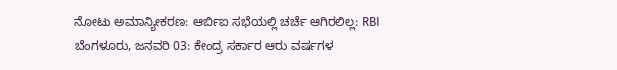ನೋಟು ಅಮಾನ್ಯೀಕರಣ: ಆರ್ಬಿಐ ಸಭೆಯಲ್ಲಿ ಚರ್ಚೆ ಆಗಿರಲಿಲ್ಲ: RBI
ಬೆಂಗಳೂರು, ಜನವರಿ 03: ಕೇಂದ್ರ ಸರ್ಕಾರ ಆರು ವರ್ಷಗಳ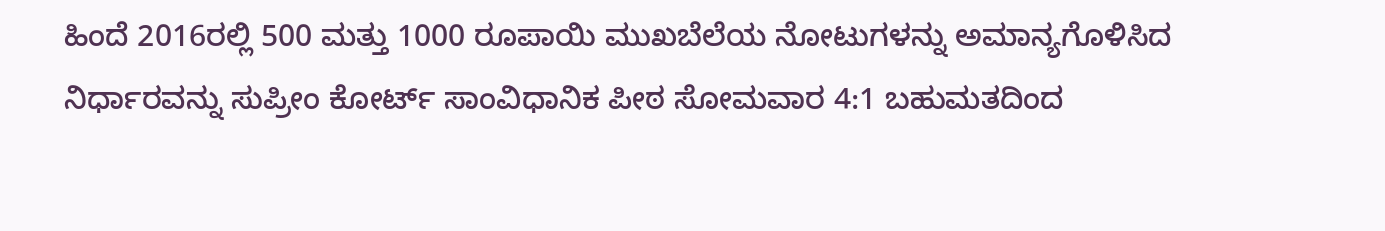ಹಿಂದೆ 2016ರಲ್ಲಿ 500 ಮತ್ತು 1000 ರೂಪಾಯಿ ಮುಖಬೆಲೆಯ ನೋಟುಗಳನ್ನು ಅಮಾನ್ಯಗೊಳಿಸಿದ ನಿರ್ಧಾರವನ್ನು ಸುಪ್ರೀಂ ಕೋರ್ಟ್ ಸಾಂವಿಧಾನಿಕ ಪೀಠ ಸೋಮವಾರ 4:1 ಬಹುಮತದಿಂದ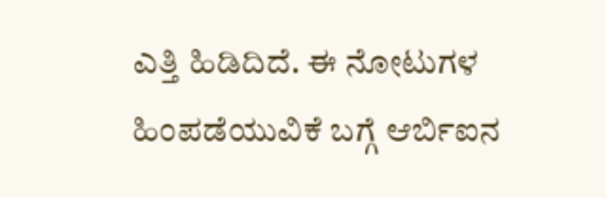ಎತ್ತಿ ಹಿಡಿದಿದೆ. ಈ ನೋಟುಗಳ ಹಿಂಪಡೆಯುವಿಕೆ ಬಗ್ಗೆ ಆರ್ಬಿಐನ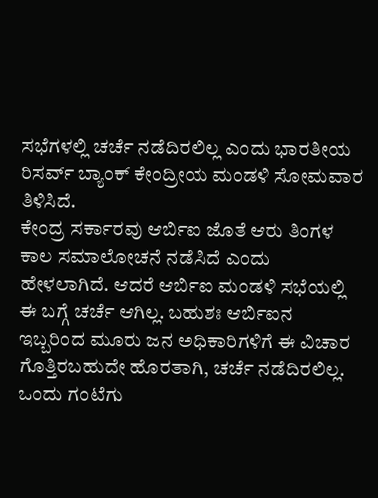ಸಭೆಗಳಲ್ಲಿ ಚರ್ಚೆ ನಡೆದಿರಲಿಲ್ಲ ಎಂದು ಭಾರತೀಯ ರಿಸರ್ವ್ ಬ್ಯಾಂಕ್ ಕೇಂದ್ರೀಯ ಮಂಡಳಿ ಸೋಮವಾರ ತಿಳಿಸಿದೆ.
ಕೇಂದ್ರ ಸರ್ಕಾರವು ಆರ್ಬಿಐ ಜೊತೆ ಆರು ತಿಂಗಳ ಕಾಲ ಸಮಾಲೋಚನೆ ನಡೆಸಿದೆ ಎಂದು ಹೇಳಲಾಗಿದೆ. ಆದರೆ ಆರ್ಬಿಐ ಮಂಡಳಿ ಸಭೆಯಲ್ಲಿ ಈ ಬಗ್ಗೆ ಚರ್ಚೆ ಆಗಿಲ್ಲ. ಬಹುಶಃ ಆರ್ಬಿಐನ ಇಬ್ಬರಿಂದ ಮೂರು ಜನ ಅಧಿಕಾರಿಗಳಿಗೆ ಈ ವಿಚಾರ ಗೊತ್ತಿರಬಹುದೇ ಹೊರತಾಗಿ, ಚರ್ಚೆ ನಡೆದಿರಲಿಲ್ಲ. ಒಂದು ಗಂಟೆಗು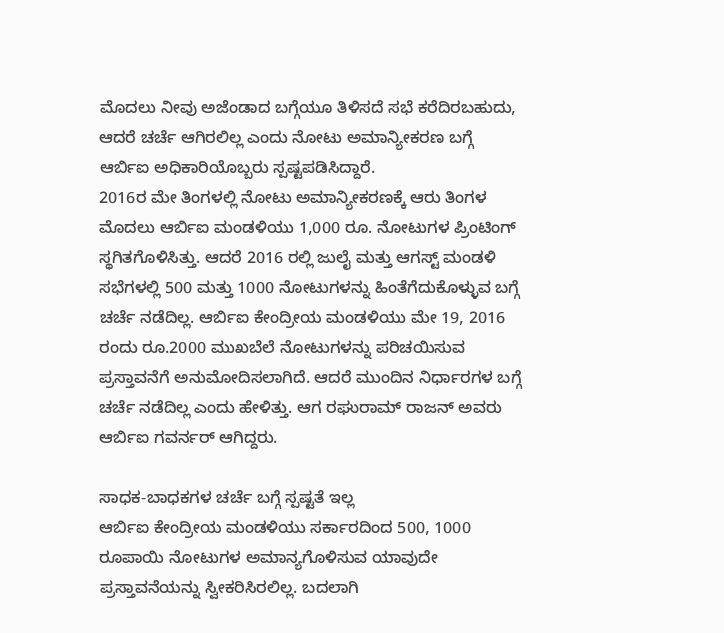ಮೊದಲು ನೀವು ಅಜೆಂಡಾದ ಬಗ್ಗೆಯೂ ತಿಳಿಸದೆ ಸಭೆ ಕರೆದಿರಬಹುದು, ಆದರೆ ಚರ್ಚೆ ಆಗಿರಲಿಲ್ಲ ಎಂದು ನೋಟು ಅಮಾನ್ಯೀಕರಣ ಬಗ್ಗೆ ಆರ್ಬಿಐ ಅಧಿಕಾರಿಯೊಬ್ಬರು ಸ್ಪಷ್ಟಪಡಿಸಿದ್ದಾರೆ.
2016ರ ಮೇ ತಿಂಗಳಲ್ಲಿ ನೋಟು ಅಮಾನ್ಯೀಕರಣಕ್ಕೆ ಆರು ತಿಂಗಳ ಮೊದಲು ಆರ್ಬಿಐ ಮಂಡಳಿಯು 1,000 ರೂ. ನೋಟುಗಳ ಪ್ರಿಂಟಿಂಗ್ ಸ್ಥಗಿತಗೊಳಿಸಿತ್ತು. ಆದರೆ 2016 ರಲ್ಲಿ ಜುಲೈ ಮತ್ತು ಆಗಸ್ಟ್ ಮಂಡಳಿ ಸಭೆಗಳಲ್ಲಿ 500 ಮತ್ತು 1000 ನೋಟುಗಳನ್ನು ಹಿಂತೆಗೆದುಕೊಳ್ಳುವ ಬಗ್ಗೆ ಚರ್ಚೆ ನಡೆದಿಲ್ಲ. ಆರ್ಬಿಐ ಕೇಂದ್ರೀಯ ಮಂಡಳಿಯು ಮೇ 19, 2016 ರಂದು ರೂ.2000 ಮುಖಬೆಲೆ ನೋಟುಗಳನ್ನು ಪರಿಚಯಿಸುವ ಪ್ರಸ್ತಾವನೆಗೆ ಅನುಮೋದಿಸಲಾಗಿದೆ. ಆದರೆ ಮುಂದಿನ ನಿರ್ಧಾರಗಳ ಬಗ್ಗೆ ಚರ್ಚೆ ನಡೆದಿಲ್ಲ ಎಂದು ಹೇಳಿತ್ತು. ಆಗ ರಘುರಾಮ್ ರಾಜನ್ ಅವರು ಆರ್ಬಿಐ ಗವರ್ನರ್ ಆಗಿದ್ದರು.

ಸಾಧಕ-ಬಾಧಕಗಳ ಚರ್ಚೆ ಬಗ್ಗೆ ಸ್ಪಷ್ಟತೆ ಇಲ್ಲ
ಆರ್ಬಿಐ ಕೇಂದ್ರೀಯ ಮಂಡಳಿಯು ಸರ್ಕಾರದಿಂದ 500, 1000 ರೂಪಾಯಿ ನೋಟುಗಳ ಅಮಾನ್ಯಗೊಳಿಸುವ ಯಾವುದೇ ಪ್ರಸ್ತಾವನೆಯನ್ನು ಸ್ವೀಕರಿಸಿರಲಿಲ್ಲ. ಬದಲಾಗಿ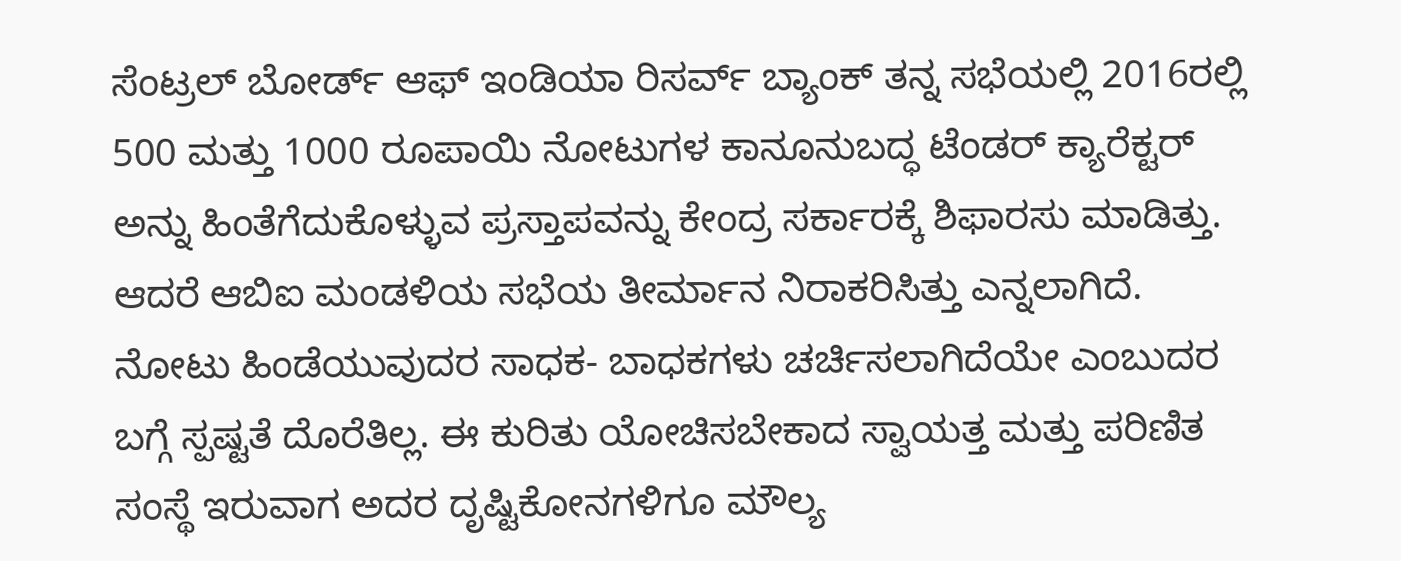ಸೆಂಟ್ರಲ್ ಬೋರ್ಡ್ ಆಫ್ ಇಂಡಿಯಾ ರಿಸರ್ವ್ ಬ್ಯಾಂಕ್ ತನ್ನ ಸಭೆಯಲ್ಲಿ 2016ರಲ್ಲಿ 500 ಮತ್ತು 1000 ರೂಪಾಯಿ ನೋಟುಗಳ ಕಾನೂನುಬದ್ಧ ಟೆಂಡರ್ ಕ್ಯಾರೆಕ್ಟರ್ ಅನ್ನು ಹಿಂತೆಗೆದುಕೊಳ್ಳುವ ಪ್ರಸ್ತಾಪವನ್ನು ಕೇಂದ್ರ ಸರ್ಕಾರಕ್ಕೆ ಶಿಫಾರಸು ಮಾಡಿತ್ತು. ಆದರೆ ಆಬಿಐ ಮಂಡಳಿಯ ಸಭೆಯ ತೀರ್ಮಾನ ನಿರಾಕರಿಸಿತ್ತು ಎನ್ನಲಾಗಿದೆ.
ನೋಟು ಹಿಂಡೆಯುವುದರ ಸಾಧಕ- ಬಾಧಕಗಳು ಚರ್ಚಿಸಲಾಗಿದೆಯೇ ಎಂಬುದರ ಬಗ್ಗೆ ಸ್ಪಷ್ಟತೆ ದೊರೆತಿಲ್ಲ. ಈ ಕುರಿತು ಯೋಚಿಸಬೇಕಾದ ಸ್ವಾಯತ್ತ ಮತ್ತು ಪರಿಣಿತ ಸಂಸ್ಥೆ ಇರುವಾಗ ಅದರ ದೃಷ್ಟಿಕೋನಗಳಿಗೂ ಮೌಲ್ಯ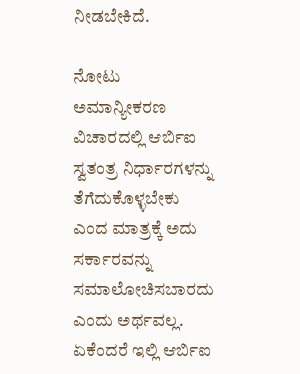ನೀಡಬೇಕಿದೆ.

ನೋಟು ಅಮಾನ್ಯೀಕರಣ ವಿಚಾರದಲ್ಲಿ ಆರ್ಬಿಐ ಸ್ವತಂತ್ರ ನಿರ್ಧಾರಗಳನ್ನು ತೆಗೆದುಕೊಳ್ಳಬೇಕು ಎಂದ ಮಾತ್ರಕ್ಕೆ ಅದು ಸರ್ಕಾರವನ್ನು ಸಮಾಲೋಚಿಸಬಾರದು ಎಂದು ಅರ್ಥವಲ್ಲ. ಏಕೆಂದರೆ ಇಲ್ಲಿ ಆರ್ಬಿಐ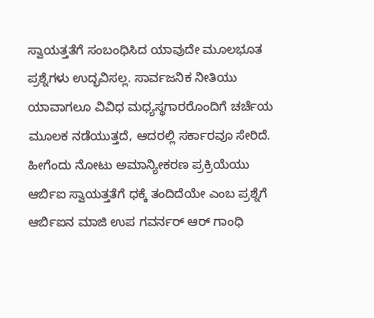ಸ್ವಾಯತ್ತತೆಗೆ ಸಂಬಂಧಿಸಿದ ಯಾವುದೇ ಮೂಲಭೂತ ಪ್ರಶ್ನೆಗಳು ಉದ್ಭವಿಸಲ್ಲ. ಸಾರ್ವಜನಿಕ ನೀತಿಯು ಯಾವಾಗಲೂ ವಿವಿಧ ಮಧ್ಯಸ್ಥಗಾರರೊಂದಿಗೆ ಚರ್ಚೆಯ ಮೂಲಕ ನಡೆಯುತ್ತದೆ, ಆದರಲ್ಲಿ ಸರ್ಕಾರವೂ ಸೇರಿದೆ. ಹೀಗೆಂದು ನೋಟು ಅಮಾನ್ಯೀಕರಣ ಪ್ರಕ್ರಿಯೆಯು ಆರ್ಬಿಐ ಸ್ವಾಯತ್ತತೆಗೆ ಧಕ್ಕೆ ತಂದಿದೆಯೇ ಎಂಬ ಪ್ರಶ್ನೆಗೆ ಆರ್ಬಿಐನ ಮಾಜಿ ಉಪ ಗವರ್ನರ್ ಆರ್ ಗಾಂಧಿ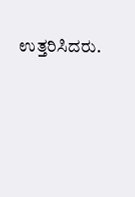ಉತ್ತರಿಸಿದರು.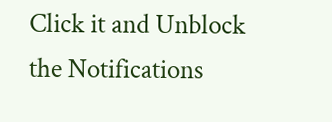Click it and Unblock the Notifications